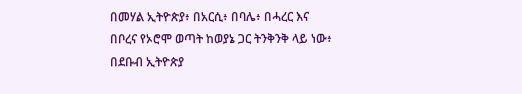በመሃል ኢትዮጵያ፥ በአርሲ፥ በባሌ፥ በሓረር እና በቦረና የኦሮሞ ወጣት ከወያኔ ጋር ትንቅንቅ ላይ ነው፥ በደቡብ ኢትዮጵያ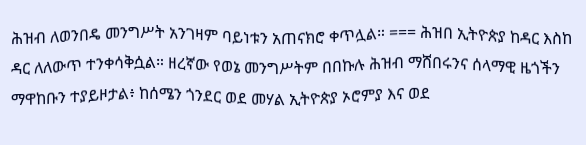ሕዝብ ለወንበዴ መንግሥት አንገዛም ባይነቱን አጠናክሮ ቀጥሏል። === ሕዝበ ኢትዮጵያ ከዳር እስከ ዳር ለለውጥ ተንቀሳቅሷል። ዘረኛው የወኔ መንግሥትም በበኩሉ ሕዝብ ማሸበሩንና ሰላማዊ ዜጎችን ማዋከቡን ተያይዞታል፥ ከሰሜን ጎንደር ወደ መሃል ኢትዮጵያ ኦሮምያ እና ወደ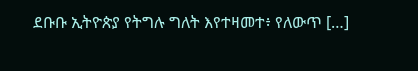ደቡቡ ኢትዮጵያ የትግሉ ግለት እየተዛመተ፥ የለውጥ […]